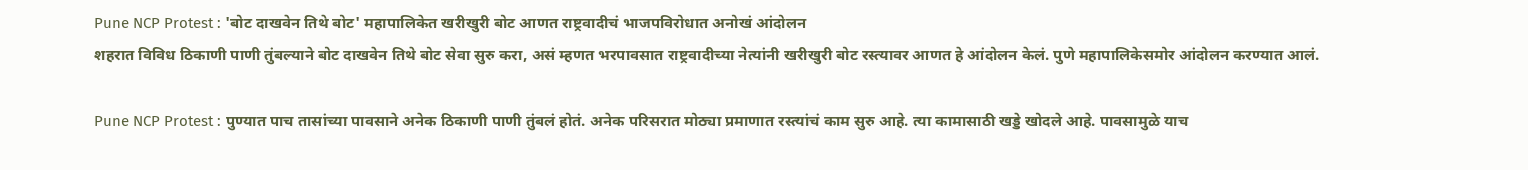Pune NCP Protest : 'बोट दाखवेन तिथे बोट' महापालिकेत खरीखुरी बोट आणत राष्ट्रवादीचं भाजपविरोधात अनोखं आंदोलन
शहरात विविध ठिकाणी पाणी तुंबल्याने बोट दाखवेन तिथे बोट सेवा सुरु करा, असं म्हणत भरपावसात राष्ट्रवादीच्या नेत्यांनी खरीखुरी बोट रस्त्यावर आणत हे आंदोलन केलं. पुणे महापालिकेसमोर आंदोलन करण्यात आलं.

Pune NCP Protest : पुण्यात पाच तासांच्या पावसाने अनेक ठिकाणी पाणी तुंबलं होतं. अनेक परिसरात मोठ्या प्रमाणात रस्त्यांचं काम सुरु आहे. त्या कामासाठी खड्डे खोदले आहे. पावसामुळे याच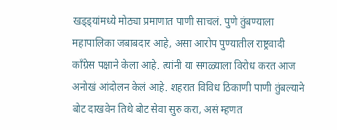खड्ड्यांमध्ये मोठ्या प्रमाणात पाणी साचलं. पुणे तुंबण्याला महापालिका जबाबदार आहे, असा आरोप पुण्यातील राष्ट्रवादी कॉंग्रेस पक्षाने केला आहे. त्यांनी या सगळ्याला विरोध करत आज अनोखं आंदोलन केलं आहे. शहरात विविध ठिकाणी पाणी तुंबल्याने बोट दाखवेन तिथे बोट सेवा सुरु करा, असं म्हणत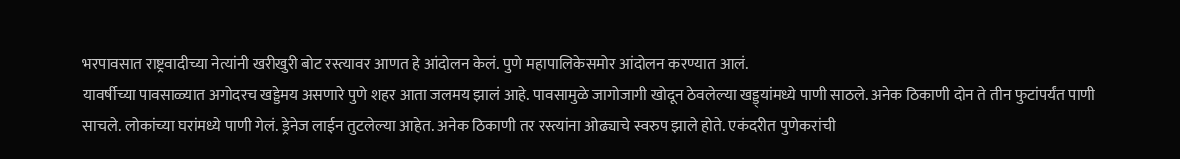भरपावसात राष्ट्रवादीच्या नेत्यांनी खरीखुरी बोट रस्त्यावर आणत हे आंदोलन केलं. पुणे महापालिकेसमोर आंदोलन करण्यात आलं.
यावर्षीच्या पावसाळ्यात अगोदरच खड्डेमय असणारे पुणे शहर आता जलमय झालं आहे. पावसामुळे जागोजागी खोदून ठेवलेल्या खड्ड्यांमध्ये पाणी साठले. अनेक ठिकाणी दोन ते तीन फुटांपर्यंत पाणी साचले. लोकांच्या घरांमध्ये पाणी गेलं. ड्रेनेज लाईन तुटलेल्या आहेत. अनेक ठिकाणी तर रस्त्यांना ओढ्याचे स्वरुप झाले होते. एकंदरीत पुणेकरांची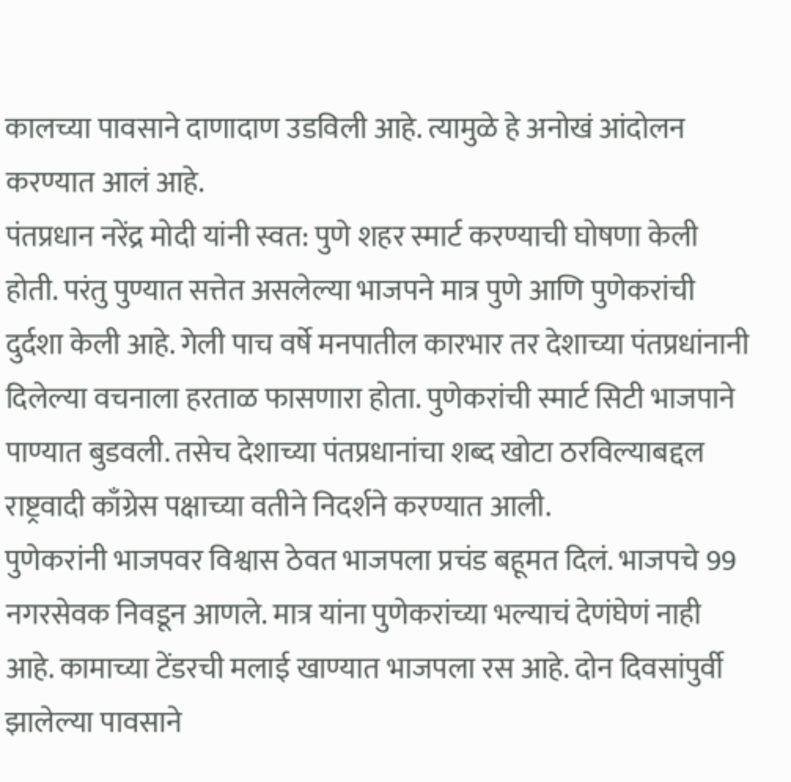कालच्या पावसाने दाणादाण उडविली आहे. त्यामुळे हे अनोखं आंदोलन करण्यात आलं आहे.
पंतप्रधान नरेंद्र मोदी यांनी स्वत: पुणे शहर स्मार्ट करण्याची घोषणा केली होती. परंतु पुण्यात सत्तेत असलेल्या भाजपने मात्र पुणे आणि पुणेकरांची दुर्दशा केली आहे. गेली पाच वर्षे मनपातील कारभार तर देशाच्या पंतप्रधांनानी दिलेल्या वचनाला हरताळ फासणारा होता. पुणेकरांची स्मार्ट सिटी भाजपाने पाण्यात बुडवली. तसेच देशाच्या पंतप्रधानांचा शब्द खोटा ठरविल्याबद्दल राष्ट्रवादी काँग्रेस पक्षाच्या वतीने निदर्शने करण्यात आली.
पुणेकरांनी भाजपवर विश्वास ठेवत भाजपला प्रचंड बहूमत दिलं. भाजपचे 99 नगरसेवक निवडून आणले. मात्र यांना पुणेकरांच्या भल्याचं देणंघेणं नाही आहे. कामाच्या टेंडरची मलाई खाण्यात भाजपला रस आहे. दोन दिवसांपुर्वी झालेल्या पावसाने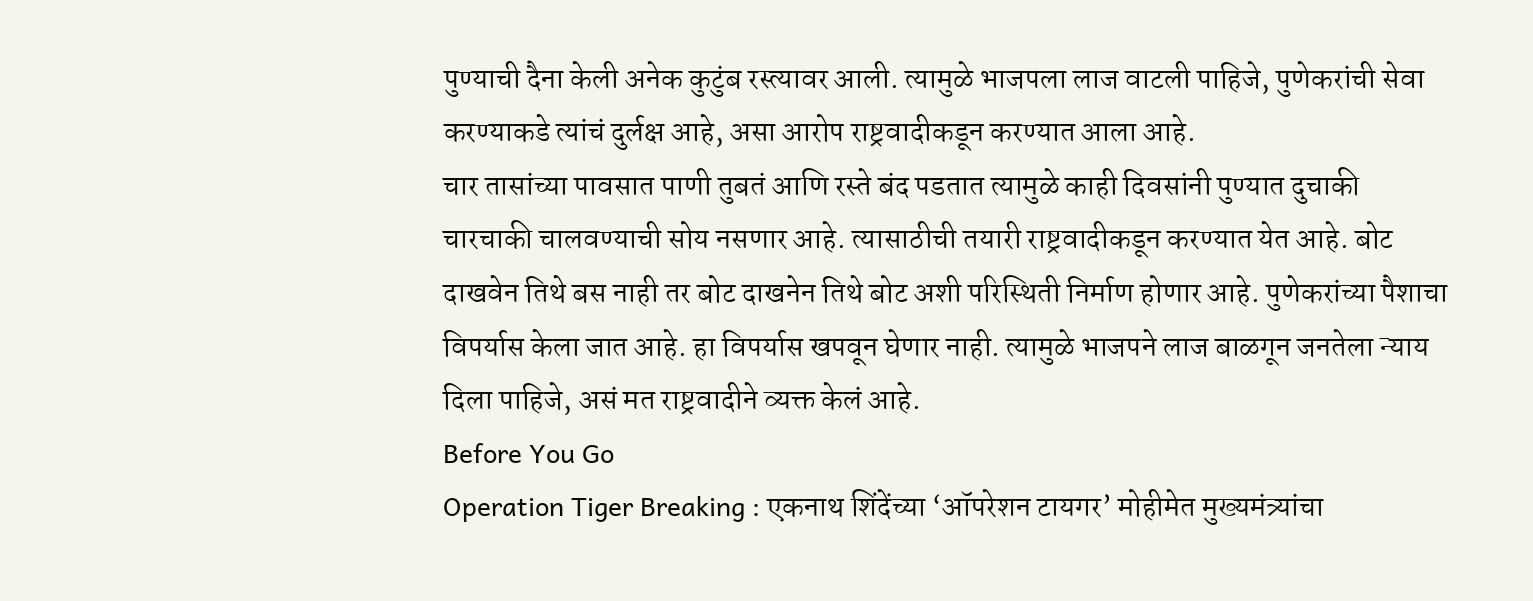पुण्याची दैना केली अनेक कुटुंब रस्त्यावर आली. त्यामुळे भाजपला लाज वाटली पाहिजे, पुणेकरांची सेवा करण्याकडे त्यांचं दुर्लक्ष आहे, असा आरोप राष्ट्रवादीकडून करण्यात आला आहे.
चार तासांच्या पावसात पाणी तुबतं आणि रस्ते बंद पडतात त्यामुळे काही दिवसांनी पुण्यात दुचाकी चारचाकी चालवण्याची सोय नसणार आहे. त्यासाठीची तयारी राष्ट्रवादीकडून करण्यात येत आहे. बोट दाखवेन तिथे बस नाही तर बोट दाखनेन तिथे बोट अशी परिस्थिती निर्माण होणार आहे. पुणेकरांच्या पैशाचा विपर्यास केला जात आहे. हा विपर्यास खपवून घेणार नाही. त्यामुळे भाजपने लाज बाळगून जनतेला न्याय दिला पाहिजे, असं मत राष्ट्रवादीने व्यक्त केलं आहे.
Before You Go
Operation Tiger Breaking : एकनाथ शिंदेंच्या ‘ऑपरेशन टायगर’ मोहीमेत मुख्यमंत्र्यांचा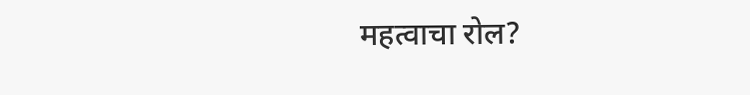महत्वाचा रोल?